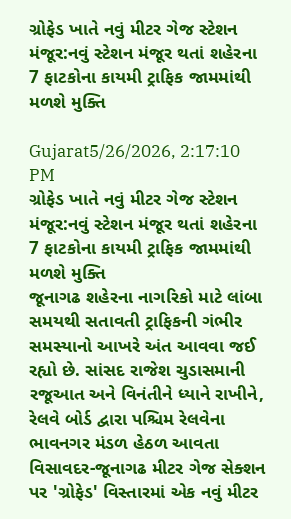ગ્રોફેડ ખાતે નવું મીટર ગેજ સ્ટેશન મંજૂર:નવું સ્ટેશન મંજૂર થતાં શહેરના 7 ફાટકોના કાયમી ટ્રાફિક જામમાંથી મળશે મુક્તિ

Gujarat5/26/2026, 2:17:10 PM
ગ્રોફેડ ખાતે નવું મીટર ગેજ સ્ટેશન મંજૂર:નવું સ્ટેશન મંજૂર થતાં શહેરના 7 ફાટકોના કાયમી ટ્રાફિક જામમાંથી મળશે મુક્તિ
જૂનાગઢ શહેરના નાગરિકો માટે લાંબા સમયથી સતાવતી ટ્રાફિકની ગંભીર સમસ્યાનો આખરે અંત આવવા જઈ રહ્યો છે. સાંસદ રાજેશ ચુડાસમાની રજૂઆત અને વિનંતીને ધ્યાને રાખીને, રેલવે બોર્ડ દ્વારા પશ્ચિમ રેલવેના ભાવનગર મંડળ હેઠળ આવતા વિસાવદર-જૂનાગઢ મીટર ગેજ સેક્શન પર 'ગ્રોફેડ' વિસ્તારમાં એક નવું મીટર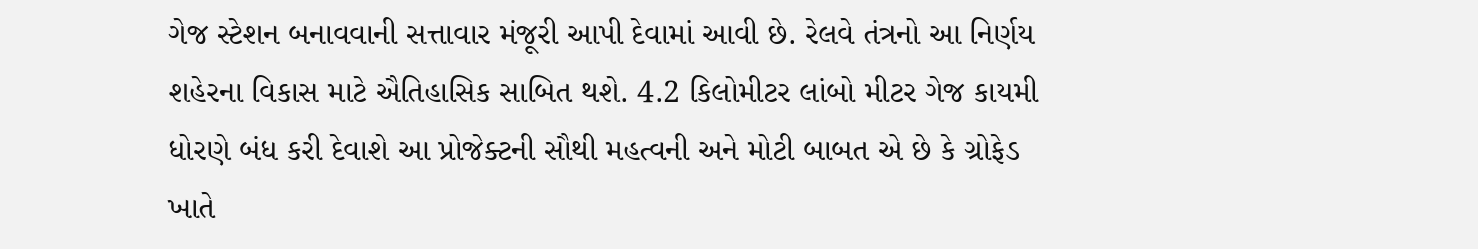ગેજ સ્ટેશન બનાવવાની સત્તાવાર મંજૂરી આપી દેવામાં આવી છે. રેલવે તંત્રનો આ નિર્ણય શહેરના વિકાસ માટે ઐતિહાસિક સાબિત થશે. 4.2 કિલોમીટર લાંબો મીટર ગેજ કાયમી ધોરણે બંધ કરી દેવાશે આ પ્રોજેક્ટની સૌથી મહત્વની અને મોટી બાબત એ છે કે ગ્રોફેડ ખાતે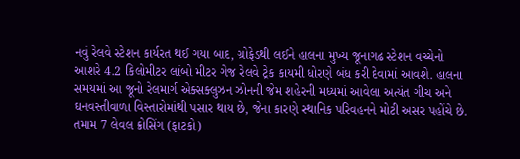નવું રેલવે સ્ટેશન કાર્યરત થઈ ગયા બાદ, ગ્રોફેડથી લઈને હાલના મુખ્ય જૂનાગઢ સ્ટેશન વચ્ચેનો આશરે 4.2 કિલોમીટર લાંબો મીટર ગેજ રેલવે ટ્રેક કાયમી ધોરણે બંધ કરી દેવામાં આવશે. હાલના સમયમાં આ જૂનો રેલમાર્ગ એક્સક્લુઝન ઝોનની જેમ શહેરની મધ્યમાં આવેલા અત્યંત ગીચ અને ઘનવસ્તીવાળા વિસ્તારોમાંથી પસાર થાય છે, જેના કારણે સ્થાનિક પરિવહનને મોટી અસર પહોંચે છે. તમામ 7 લેવલ ક્રોસિંગ (ફાટકો)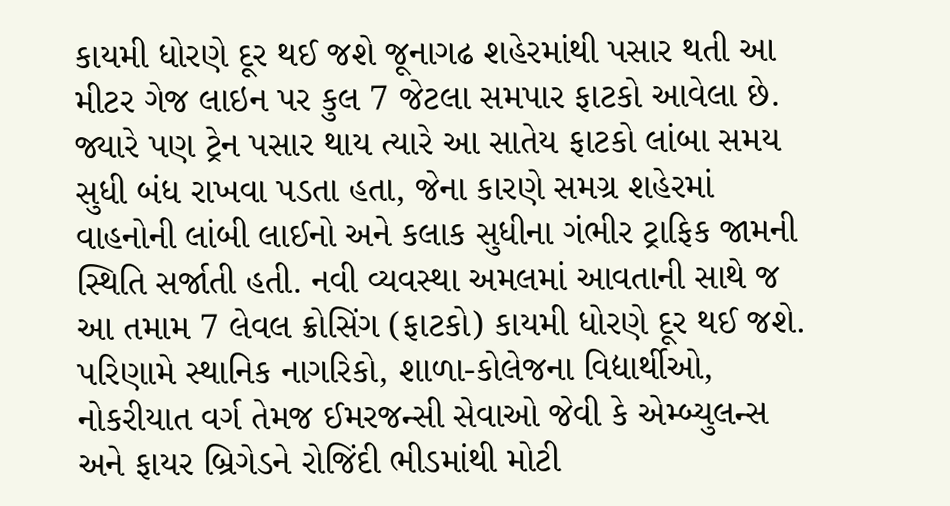કાયમી ધોરણે દૂર થઈ જશે જૂનાગઢ શહેરમાંથી પસાર થતી આ મીટર ગેજ લાઇન પર કુલ 7 જેટલા સમપાર ફાટકો આવેલા છે. જ્યારે પણ ટ્રેન પસાર થાય ત્યારે આ સાતેય ફાટકો લાંબા સમય સુધી બંધ રાખવા પડતા હતા, જેના કારણે સમગ્ર શહેરમાં વાહનોની લાંબી લાઈનો અને કલાક સુધીના ગંભીર ટ્રાફિક જામની સ્થિતિ સર્જાતી હતી. નવી વ્યવસ્થા અમલમાં આવતાની સાથે જ આ તમામ 7 લેવલ ક્રોસિંગ (ફાટકો) કાયમી ધોરણે દૂર થઈ જશે. પરિણામે સ્થાનિક નાગરિકો, શાળા-કોલેજના વિદ્યાર્થીઓ, નોકરીયાત વર્ગ તેમજ ઈમરજન્સી સેવાઓ જેવી કે એમ્બ્યુલન્સ અને ફાયર બ્રિગેડને રોજિંદી ભીડમાંથી મોટી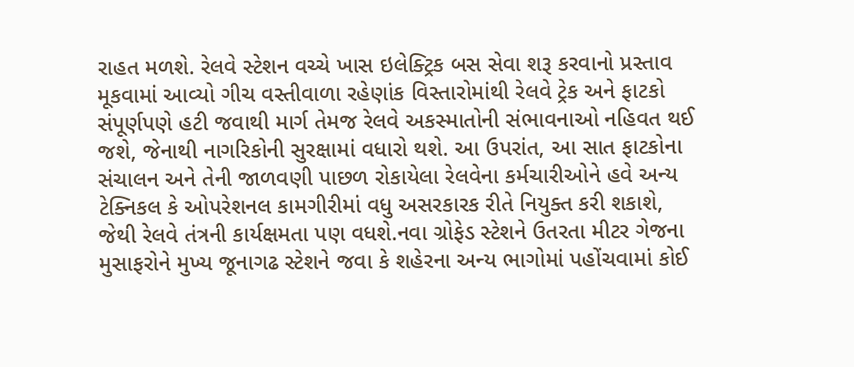રાહત મળશે. રેલવે સ્ટેશન વચ્ચે ખાસ ઇલેક્ટ્રિક બસ સેવા શરૂ કરવાનો પ્રસ્તાવ મૂકવામાં આવ્યો ગીચ વસ્તીવાળા રહેણાંક વિસ્તારોમાંથી રેલવે ટ્રેક અને ફાટકો સંપૂર્ણપણે હટી જવાથી માર્ગ તેમજ રેલવે અકસ્માતોની સંભાવનાઓ નહિવત થઈ જશે, જેનાથી નાગરિકોની સુરક્ષામાં વધારો થશે. આ ઉપરાંત, આ સાત ફાટકોના સંચાલન અને તેની જાળવણી પાછળ રોકાયેલા રેલવેના કર્મચારીઓને હવે અન્ય ટેક્નિકલ કે ઓપરેશનલ કામગીરીમાં વધુ અસરકારક રીતે નિયુક્ત કરી શકાશે, જેથી રેલવે તંત્રની કાર્યક્ષમતા પણ વધશે.નવા ગ્રોફેડ સ્ટેશને ઉતરતા મીટર ગેજના મુસાફરોને મુખ્ય જૂનાગઢ સ્ટેશને જવા કે શહેરના અન્ય ભાગોમાં પહોંચવામાં કોઈ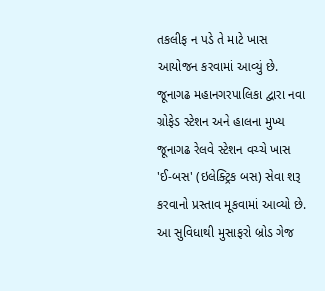તકલીફ ન પડે તે માટે ખાસ આયોજન કરવામાં આવ્યું છે. જૂનાગઢ મહાનગરપાલિકા દ્વારા નવા ગ્રોફેડ સ્ટેશન અને હાલના મુખ્ય જૂનાગઢ રેલવે સ્ટેશન વચ્ચે ખાસ 'ઈ-બસ' (ઇલેક્ટ્રિક બસ) સેવા શરૂ કરવાનો પ્રસ્તાવ મૂકવામાં આવ્યો છે. આ સુવિધાથી મુસાફરો બ્રોડ ગેજ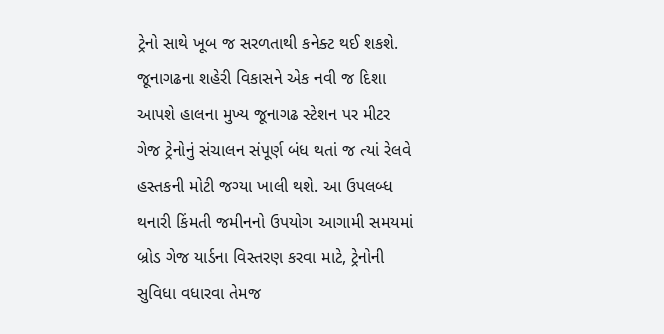ટ્રેનો સાથે ખૂબ જ સરળતાથી કનેક્ટ થઈ શકશે. જૂનાગઢના શહેરી વિકાસને એક નવી જ દિશા આપશે હાલના મુખ્ય જૂનાગઢ સ્ટેશન પર મીટર ગેજ ટ્રેનોનું સંચાલન સંપૂર્ણ બંધ થતાં જ ત્યાં રેલવે હસ્તકની મોટી જગ્યા ખાલી થશે. આ ઉપલબ્ધ થનારી કિંમતી જમીનનો ઉપયોગ આગામી સમયમાં બ્રોડ ગેજ યાર્ડના વિસ્તરણ કરવા માટે, ટ્રેનોની સુવિધા વધારવા તેમજ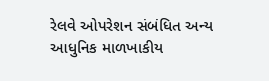રેલવે ઓપરેશન સંબંધિત અન્ય આધુનિક માળખાકીય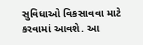સુવિધાઓ વિકસાવવા માટે કરવામાં આવશે. આ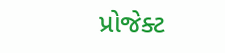પ્રોજેક્ટ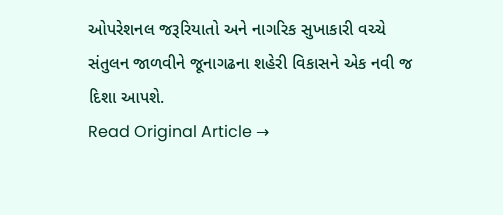ઓપરેશનલ જરૂરિયાતો અને નાગરિક સુખાકારી વચ્ચે સંતુલન જાળવીને જૂનાગઢના શહેરી વિકાસને એક નવી જ દિશા આપશે.
Read Original Article →